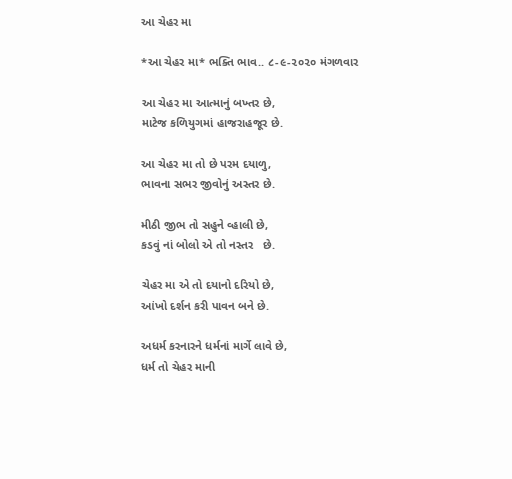આ ચેહર મા

*આ ચેહર મા* ભક્તિ ભાવ.. ૮-૯-૨૦૨૦ મંગળવાર

આ ચેહર મા આત્માનું બખ્તર છે,
માટેજ કળિયુગમાં હાજરાહજૂર છે.

આ ચેહર મા તો છે પરમ દયાળુ,
ભાવના સભર જીવોનું અસ્તર છે.

મીઠી જીભ તો સહુને વ્હાલી છે,
કડવું નાં બોલો એ તો નસ્તર   છે.

ચેહર મા એ તો દયાનો દરિયો છે,
આંખો દર્શન કરી પાવન બને છે.

અધર્મ કરનારને ધર્મનાં માર્ગે લાવે છે,
ધર્મ તો ચેહર માની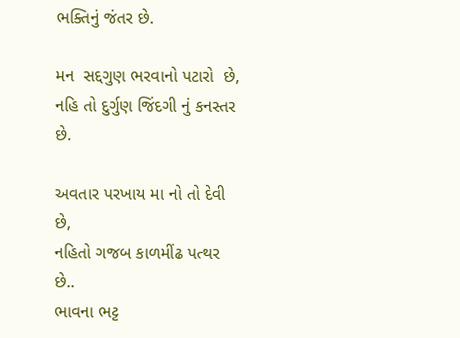ભક્તિનું જંતર છે.

મન  સદ્દગુણ ભરવાનો પટારો  છે,
નહિ તો દુર્ગુણ જિંદગી નું કનસ્તર છે.

અવતાર‌ પરખાય મા નો તો દેવી છે,
નહિતો ગજબ કાળમીંઢ પત્થર  છે..
ભાવના ભટ્ટ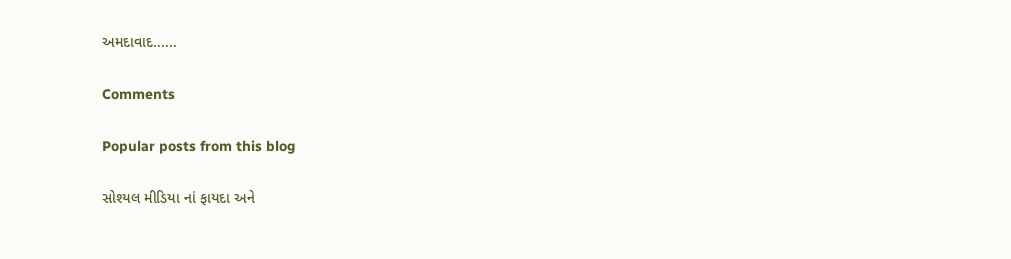અમદાવાદ......

Comments

Popular posts from this blog

સોશ્યલ મીડિયા નાં ફાયદા અને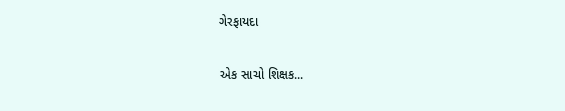ગેરફાયદા

એક સાચો શિક્ષક...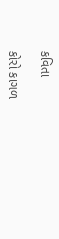કવિતા

કોરો કાગળ